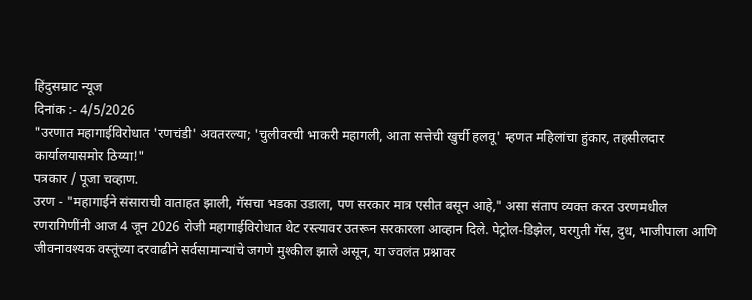हिंदुसम्राट न्यूज
दिनांक :- 4/5/2026
"उरणात महागाईविरोधात 'रणचंडी' अवतरल्या; 'चुलीवरची भाकरी महागली, आता सत्तेची खुर्ची हलवू' म्हणत महिलांचा हुंकार, तहसीलदार कार्यालयासमोर ठिय्या!"
पत्रकार / पूजा चव्हाण.
उरण - "महागाईने संसाराची वाताहत झाली, गॅसचा भडका उडाला, पण सरकार मात्र एसीत बसून आहे," असा संताप व्यक्त करत उरणमधील रणरागिणींनी आज 4 जून 2026 रोजी महागाईविरोधात थेट रस्त्यावर उतरून सरकारला आव्हान दिले. पेट्रोल-डिझेल, घरगुती गॅस, दुध, भाजीपाला आणि जीवनावश्यक वस्तूंच्या दरवाढीने सर्वसामान्यांचे जगणे मुश्कील झाले असून, या ज्वलंत प्रश्नावर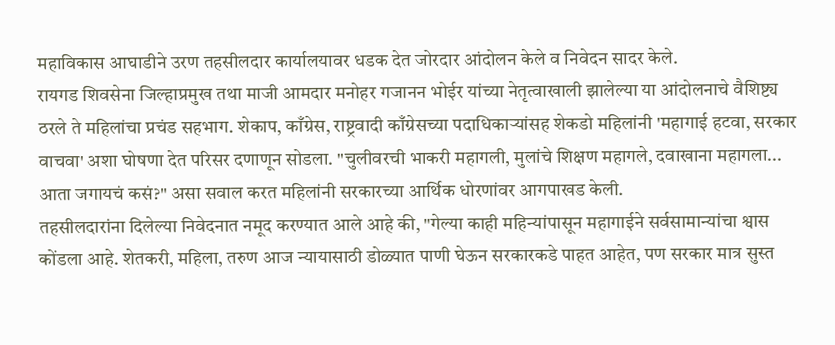महाविकास आघाडीने उरण तहसीलदार कार्यालयावर धडक देत जोरदार आंदोलन केले व निवेदन सादर केले.
रायगड शिवसेना जिल्हाप्रमुख तथा माजी आमदार मनोहर गजानन भोईर यांच्या नेतृत्वाखाली झालेल्या या आंदोलनाचे वैशिष्ट्य ठरले ते महिलांचा प्रचंड सहभाग. शेकाप, काँग्रेस, राष्ट्रवादी काँग्रेसच्या पदाधिकाऱ्यांसह शेकडो महिलांनी 'महागाई हटवा, सरकार वाचवा' अशा घोषणा देत परिसर दणाणून सोडला. "चुलीवरची भाकरी महागली, मुलांचे शिक्षण महागले, दवाखाना महागला... आता जगायचं कसं?" असा सवाल करत महिलांनी सरकारच्या आर्थिक धोरणांवर आगपाखड केली.
तहसीलदारांना दिलेल्या निवेदनात नमूद करण्यात आले आहे की, "गेल्या काही महिन्यांपासून महागाईने सर्वसामान्यांचा श्वास कोंडला आहे. शेतकरी, महिला, तरुण आज न्यायासाठी डोळ्यात पाणी घेऊन सरकारकडे पाहत आहेत, पण सरकार मात्र सुस्त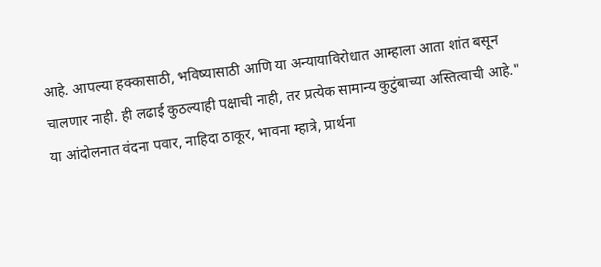आहे. आपल्या हक्कासाठी, भविष्यासाठी आणि या अन्यायाविरोधात आम्हाला आता शांत बसून चालणार नाही. ही लढाई कुठल्याही पक्षाची नाही, तर प्रत्येक सामान्य कुटुंबाच्या अस्तित्वाची आहे."
या आंदोलनात वंदना पवार, नाहिदा ठाकूर, भावना म्हात्रे, प्रार्थना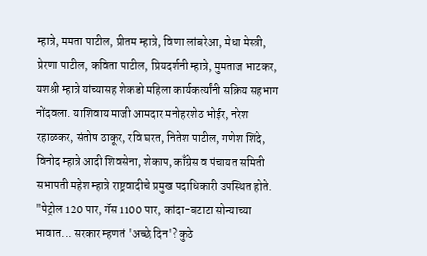म्हात्रे, ममता पाटील, प्रीतम म्हात्रे, विणा लांबरेआ, मेधा मेस्त्री, प्रेरणा पाटील, कविता पाटील, प्रियदर्शनी म्हात्रे, मुमताज भाटकर, यशश्री म्हात्रे यांच्यासह शेकडो महिला कार्यकर्त्यांनी सक्रिय सहभाग नोंदवला. याशिवाय माजी आमदार मनोहरशेठ भोईर, नरेश रहाळकर, संतोष ठाकूर, रवि घरत, नितेश पाटील, गणेश शिंदे, विनोद म्हात्रे आदी शिवसेना, शेकाप, काँग्रेस व पंचायत समिती सभापती महेश म्हात्रे राष्ट्रवादीचे प्रमुख पदाधिकारी उपस्थित होते.
"पेट्रोल 120 पार, गॅस 1100 पार, कांदा-बटाटा सोन्याच्या भावात... सरकार म्हणतं 'अच्छे दिन'? कुठे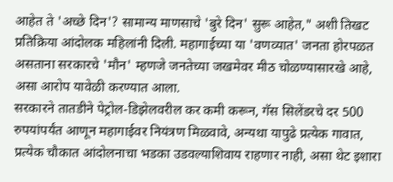आहेत ते 'अच्छे दिन'? सामान्य माणसाचे 'बुरे दिन' सुरू आहेत," अशी तिखट प्रतिक्रिया आंदोलक महिलांनी दिली. महागाईच्या या 'वणव्यात' जनता होरपळत असताना सरकारचे 'मौन' म्हणजे जनतेच्या जखमेवर मीठ चोळण्यासारखे आहे, असा आरोप यावेळी करण्यात आला.
सरकारने तातडीने पेट्रोल-डिझेलवरील कर कमी करून, गॅस सिलेंडरचे दर 500 रुपयांपर्यंत आणून महागाईवर नियंत्रण मिळवावे, अन्यथा यापुढे प्रत्येक गावात, प्रत्येक चौकात आंदोलनाचा भडका उडवल्याशिवाय राहणार नाही, असा थेट इशारा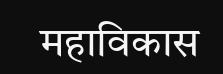महाविकास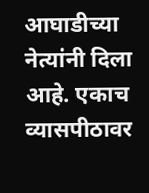आघाडीच्या नेत्यांनी दिला आहे. एकाच व्यासपीठावर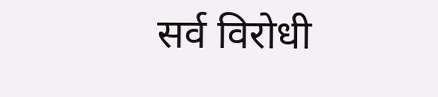सर्व विरोधी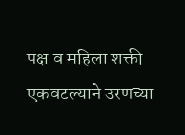पक्ष व महिला शक्ती एकवटल्याने उरणच्या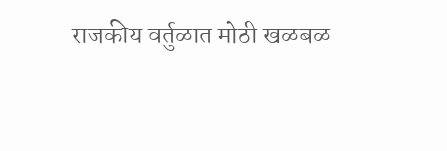राजकीय वर्तुळात मोठी खळबळ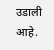उडाली आहे.